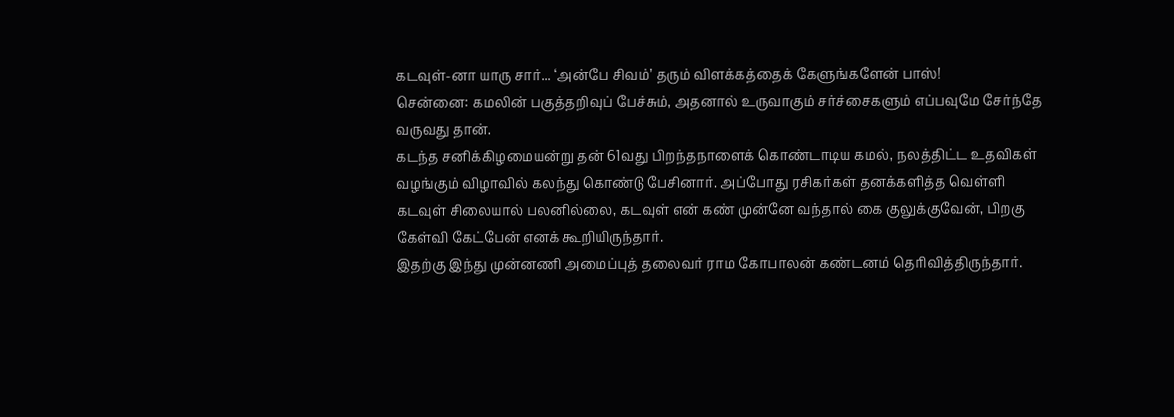கடவுள்-னா யாரு சார்... ‘அன்பே சிவம்’ தரும் விளக்கத்தைக் கேளுங்களேன் பாஸ்!
சென்னை: கமலின் பகுத்தறிவுப் பேச்சும், அதனால் உருவாகும் சர்ச்சைகளும் எப்பவுமே சேர்ந்தே வருவது தான்.
கடந்த சனிக்கிழமையன்று தன் 61வது பிறந்தநாளைக் கொண்டாடிய கமல், நலத்திட்ட உதவிகள் வழங்கும் விழாவில் கலந்து கொண்டு பேசினார். அப்போது ரசிகர்கள் தனக்களித்த வெள்ளி கடவுள் சிலையால் பலனில்லை, கடவுள் என் கண் முன்னே வந்தால் கை குலுக்குவேன், பிறகு கேள்வி கேட்பேன் எனக் கூறியிருந்தார்.
இதற்கு இந்து முன்னணி அமைப்புத் தலைவர் ராம கோபாலன் கண்டனம் தெரிவித்திருந்தார்.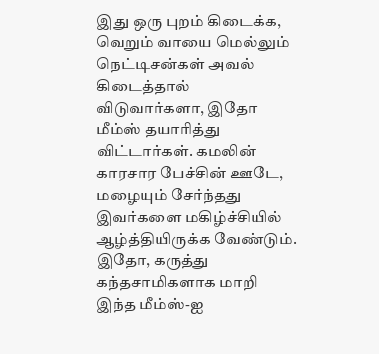இது ஒரு புறம் கிடைக்க, வெறும் வாயை மெல்லும் நெட்டிசன்கள் அவல் கிடைத்தால் விடுவார்களா, இதோ மீம்ஸ் தயாரித்து விட்டார்கள். கமலின் காரசார பேச்சின் ஊடே, மழையும் சேர்ந்தது இவர்களை மகிழ்ச்சியில் ஆழ்த்தியிருக்க வேண்டும்.
இதோ, கருத்து கந்தசாமிகளாக மாறி இந்த மீம்ஸ்-ஐ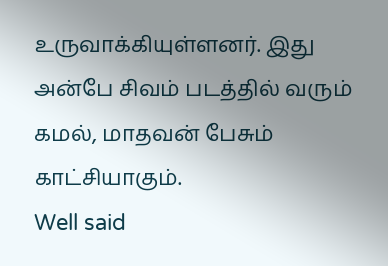உருவாக்கியுள்ளனர். இது அன்பே சிவம் படத்தில் வரும் கமல், மாதவன் பேசும் காட்சியாகும்.
Well said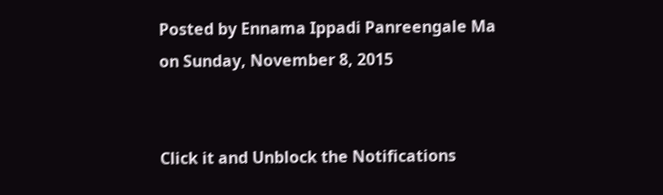Posted by Ennama Ippadi Panreengale Ma on Sunday, November 8, 2015


Click it and Unblock the Notifications